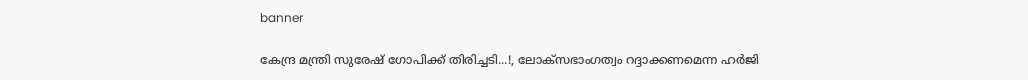banner

കേന്ദ്ര മന്ത്രി സുരേഷ് ഗോപിക്ക് തിരിച്ചടി...!, ലോക്‌സഭാംഗത്വം റദ്ദാക്കണമെന്ന ഹർജി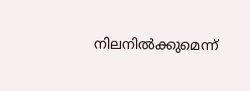നിലനിൽക്കുമെന്ന്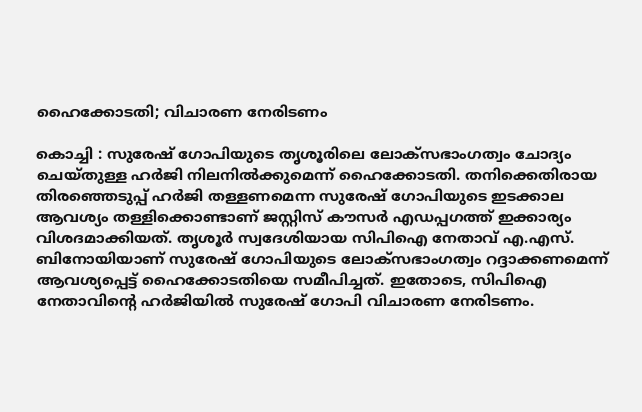ഹൈക്കോടതി; വിചാരണ നേരിടണം

കൊച്ചി : സുരേഷ് ഗോപിയുടെ തൃശൂരിലെ ലോക്‌സഭാംഗത്വം ചോദ്യം ചെയ്തുള്ള ഹർജി നിലനിൽക്കുമെന്ന് ഹൈക്കോടതി. തനിക്കെതിരായ തിരഞ്ഞെടുപ്പ് ഹർജി തള്ളണമെന്ന സുരേഷ് ഗോപിയുടെ ഇടക്കാല ആവശ്യം തള്ളിക്കൊണ്ടാണ് ജസ്റ്റിസ് കൗസർ എഡപ്പഗത്ത് ഇക്കാര്യം വിശദമാക്കിയത്. തൃശൂർ സ്വദേശിയായ സിപിഐ നേതാവ് എ.എസ്. ബിനോയിയാണ് സുരേഷ് ഗോപിയുടെ ലോക്സഭാംഗത്വം റദ്ദാക്കണമെന്ന് ആവശ്യപ്പെട്ട് ഹൈക്കോടതിയെ സമീപിച്ചത്. ഇതോടെ, സിപിഐ നേതാവിന്റെ ഹര്‍ജിയില്‍ സുരേഷ് ഗോപി വിചാരണ നേരിടണം.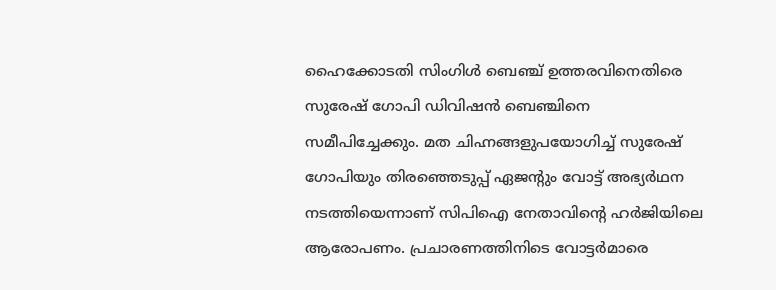ഹൈക്കോടതി സിംഗിൾ ബെ‍ഞ്ച് ഉത്തരവിനെതിരെ സുരേഷ് ഗോപി ഡിവിഷൻ ബെഞ്ചിനെ സമീപിച്ചേക്കും. മത ചിഹ്നങ്ങളുപയോഗിച്ച് സുരേഷ് ഗോപിയും തിരഞ്ഞെടുപ്പ് ഏജന്റും വോട്ട് അഭ്യർഥന നടത്തിയെന്നാണ് സിപിഐ നേതാവിന്റെ ഹർജിയിലെ ആരോപണം. പ്രചാരണത്തിനിടെ വോട്ടർമാരെ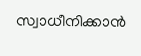സ്വാധീനിക്കാൻ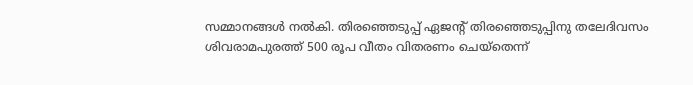സമ്മാനങ്ങൾ നൽകി. തിരഞ്ഞെടുപ്പ് ഏജന്റ് തിരഞ്ഞെടുപ്പിനു തലേദിവസം ശിവരാമപുരത്ത് 500 രൂപ വീതം വിതരണം ചെയ്തെന്ന്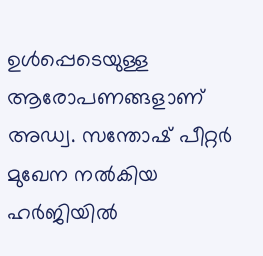ഉൾപ്പെടെയുള്ള ആരോപണങ്ങളാണ് അഡ്വ. സന്തോഷ് പീറ്റർ മുഖേന നൽകിയ ഹർജിയിൽ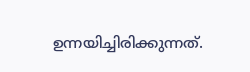ഉന്നയിച്ചിരിക്കുന്നത്.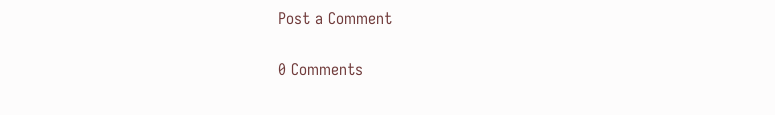Post a Comment

0 Comments